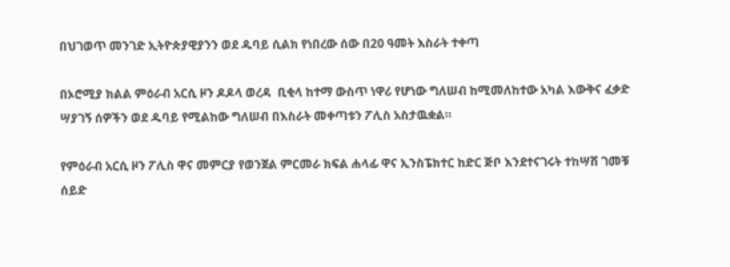በህገወጥ መንገድ ኢትዮጵያዊያንን ወደ ዱባይ ሲልክ የነበረው ሰው በ20 ዓመት እስራት ተቀጣ

በኦሮሚያ ክልል ምዕራብ አርሲ ዞን ዶዶላ ወረዳ  ቢቂላ ከተማ ውስጥ ነዋሪ የሆነው ግለሠብ ከሚመለከተው አካል እውቅና ፈቃድ ሣያገኝ ሰዎችን ወደ ዱባይ የሚልከው ግለሠብ በእስራት መቀጣቱን ፖሊስ አስታዉቋል።

የምዕራብ አርሲ ዞን ፖሊስ ዋና መምርያ የወንጀል ምርመራ ክፍል ሐላፊ ዋና ኢንስፔክተር ከድር ጅቦ እንደተናገሩት ተከሣሽ ገመቹ  ሰይድ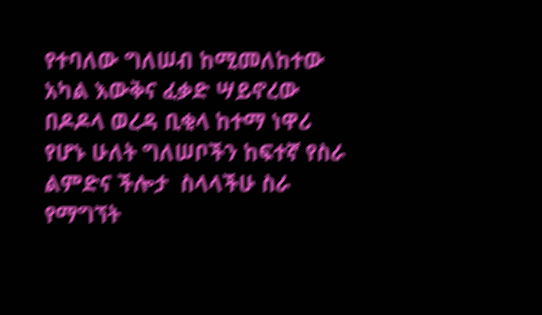የተባለው ግለሠብ ከሚመለከተው አካል እውቅና ፈቃድ ሣይኖረው  በዶዶላ ወረዳ ቢቂላ ከተማ ነዋሪ የሆኑ ሁለት ግለሠቦችን ከፍተኛ የስራ ልምድና ችሎታ  ስላላችሁ ስራ የማግኘት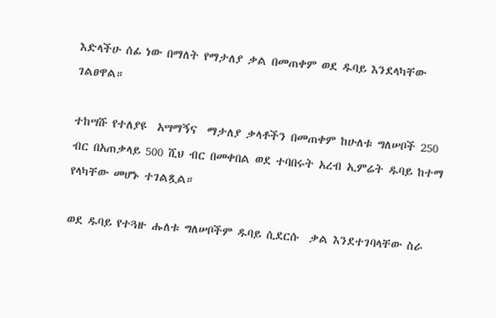እድላችሁ ሰፊ ነው በማለት የማታለያ ቃል በመጠቀም ወደ ዱባይ እንደላካቸው ገልፀዋል።

ተከሣሹ የተለያዩ  አሣማኝና  ማታለያ ቃላቶችን በመጠቀም ከሁለቱ ግለሠቦች 250 ብር በአጠቃላይ 500 ሺህ ብር በመቀበል ወደ ተባበሩት አረብ ኢምሬት ዱባይ ከተማ የላካቸው መሆኑ ተገልጿል።

ወደ ዱባይ የተጓዙ ሑለቱ ግለሠቦችም ዱባይ ሲደርሱ  ቃል እንደተገባላቸው ስራ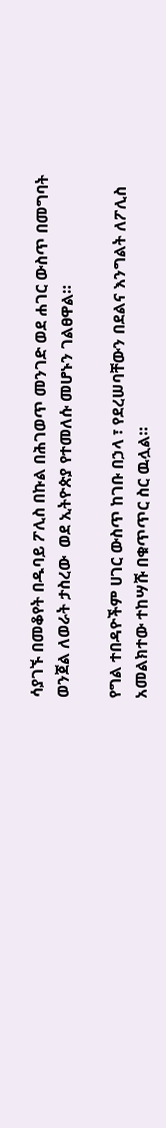ሳያገኙ በመቆየት በዱባይ ፖሊስ በኩል በሕገወጥ መንገድ ወደ ሐገር ውስጥ በመግባት ወንጀል ለወራት ታስረው  ወደ ኢትዮጵያ የተመለሱ መሆኑን ገልፀዋል።

የግል ተበዳዮችም ሀገር ውስጥ ከገቡ በኃላ ፣ የደረሠባቸውን በደልና እንግልት ለፖሊስ አመልክተው ተከሣሹ በቁጥጥር ስር ዉሏል።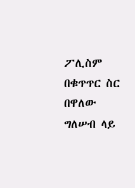ፖሊስም በቁጥጥር ስር በዋለው ግለሠብ ላይ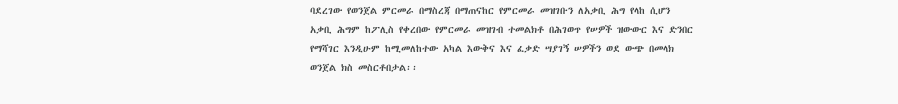ባደረገው የወንጀል ምርመራ በማስረጃ በማጠናከር የምርመራ መዝገቡን ለአቃቢ ሕግ የላከ ሲሆን አቃቢ ሕግም ከፖሊስ የቀረበው የምርመራ መዝገብ ተመልክቶ በሕገወጥ የሠዎች ዝውውር እና ድንበር የማሻገር እንዲሁም ከሚመለከተው አካል እውቅና እና ፈቃድ ሣያገኝ ሠዎችን ወደ ውጭ በመላክ ወንጀል ክስ መስርቶበታል፡፡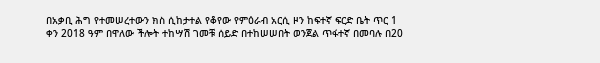በአቃቢ ሕግ የተመሠረተውን ክስ ሲከታተል የቆየው የምዕራብ አርሲ ዞን ከፍተኛ ፍርድ ቤት ጥር 1 ቀን 2018 ዓም በዋለው ችሎት ተከሣሽ ገመቹ ሰይድ በተከሠሠበት ወንጀል ጥፋተኛ በመባሉ በ20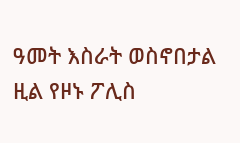ዓመት እስራት ወስኖበታል ዚል የዞኑ ፖሊስ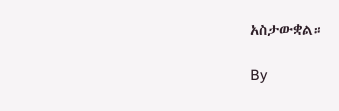አስታውቋል።

By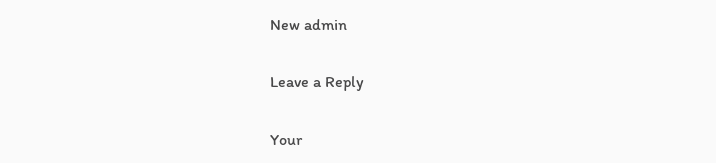New admin

Leave a Reply

Your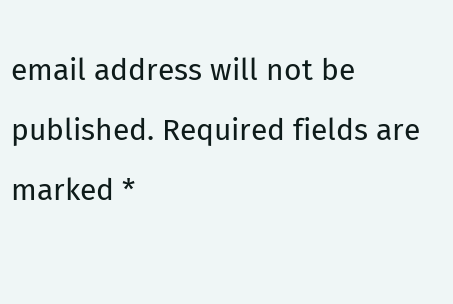email address will not be published. Required fields are marked *